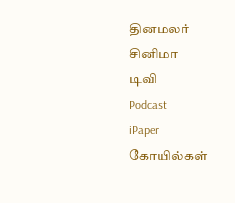தினமலர்
சினிமா
டிவி
Podcast
iPaper
கோயில்கள்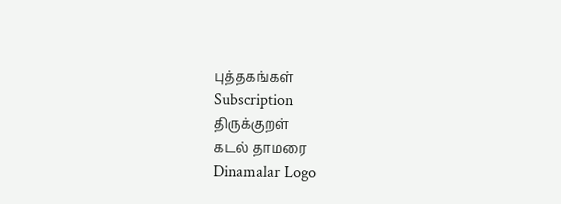புத்தகங்கள்
Subscription
திருக்குறள்
கடல் தாமரை
Dinamalar Logo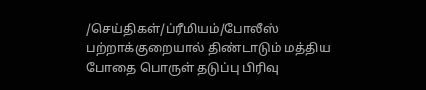/செய்திகள்/ப்ரீமியம்/போலீஸ் பற்றாக்குறையால் திண்டாடும் மத்திய போதை பொருள் தடுப்பு பிரிவு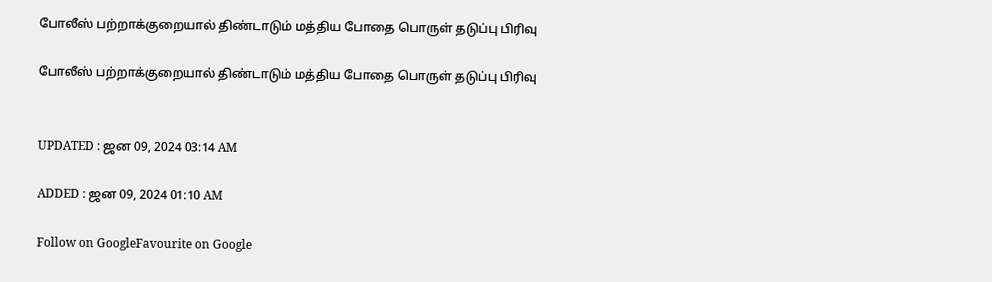போலீஸ் பற்றாக்குறையால் திண்டாடும் மத்திய போதை பொருள் தடுப்பு பிரிவு

போலீஸ் பற்றாக்குறையால் திண்டாடும் மத்திய போதை பொருள் தடுப்பு பிரிவு


UPDATED : ஜன 09, 2024 03:14 AM

ADDED : ஜன 09, 2024 01:10 AM

Follow on GoogleFavourite on Google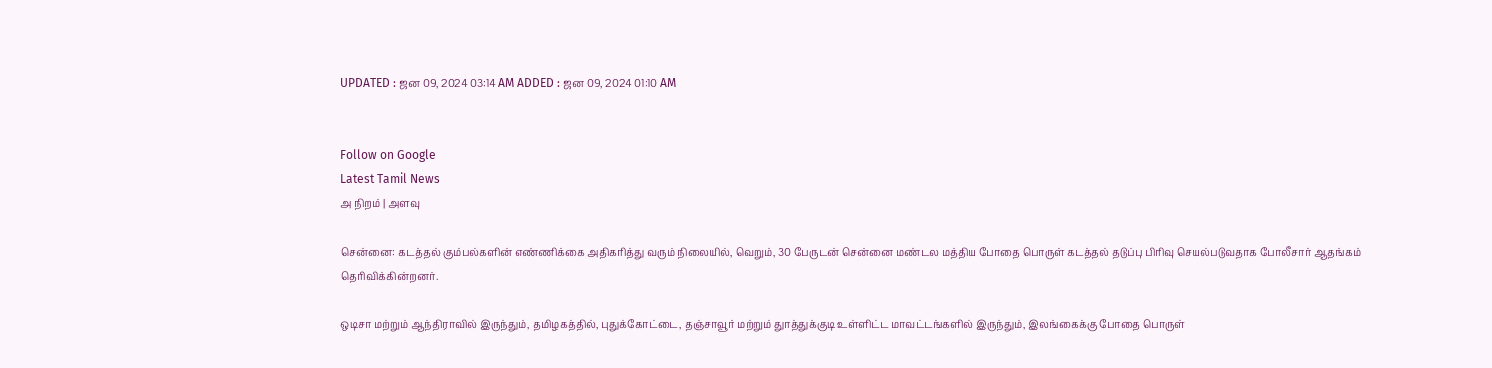UPDATED : ஜன 09, 2024 03:14 AM ADDED : ஜன 09, 2024 01:10 AM


Follow on Google
Latest Tamil News
அ நிறம் | அளவு

சென்னை: கடத்தல் கும்பல்களின் எண்ணிக்கை அதிகரித்து வரும் நிலையில், வெறும், 30 பேருடன் சென்னை மண்டல மத்திய போதை பொருள் கடத்தல் தடுப்பு பிரிவு செயல்படுவதாக போலீசார் ஆதங்கம் தெரிவிக்கின்றனர்.

ஒடிசா மற்றும் ஆந்திராவில் இருந்தும், தமிழகத்தில், புதுக்கோட்டை, தஞ்சாவூர் மற்றும் துாத்துக்குடி உள்ளிட்ட மாவட்டங்களில் இருந்தும், இலங்கைக்கு போதை பொருள்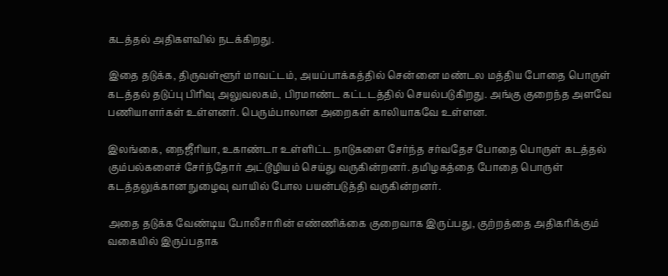கடத்தல் அதிகளவில் நடக்கிறது.

இதை தடுக்க, திருவள்ளூர் மாவட்டம், அயப்பாக்கத்தில் சென்னை மண்டல மத்திய போதை பொருள் கடத்தல் தடுப்பு பிரிவு அலுவலகம், பிரமாண்ட கட்டடத்தில் செயல்படுகிறது. அங்கு குறைந்த அளவே பணியாளர்கள் உள்ளனர். பெரும்பாலான அறைகள் காலியாகவே உள்ளன.

இலங்கை, நைஜீரியா, உகாண்டா உள்ளிட்ட நாடுகளை சேர்ந்த சர்வதேச போதை பொருள் கடத்தல் கும்பல்களைச் சேர்ந்தோர் அட்டூழியம் செய்து வருகின்றனர். தமிழகத்தை போதை பொருள் கடத்தலுக்கான நுழைவு வாயில் போல பயன்படுத்தி வருகின்றனர்.

அதை தடுக்க வேண்டிய போலீசாரின் எண்ணிக்கை குறைவாக இருப்பது, குற்றத்தை அதிகரிக்கும் வகையில் இருப்பதாக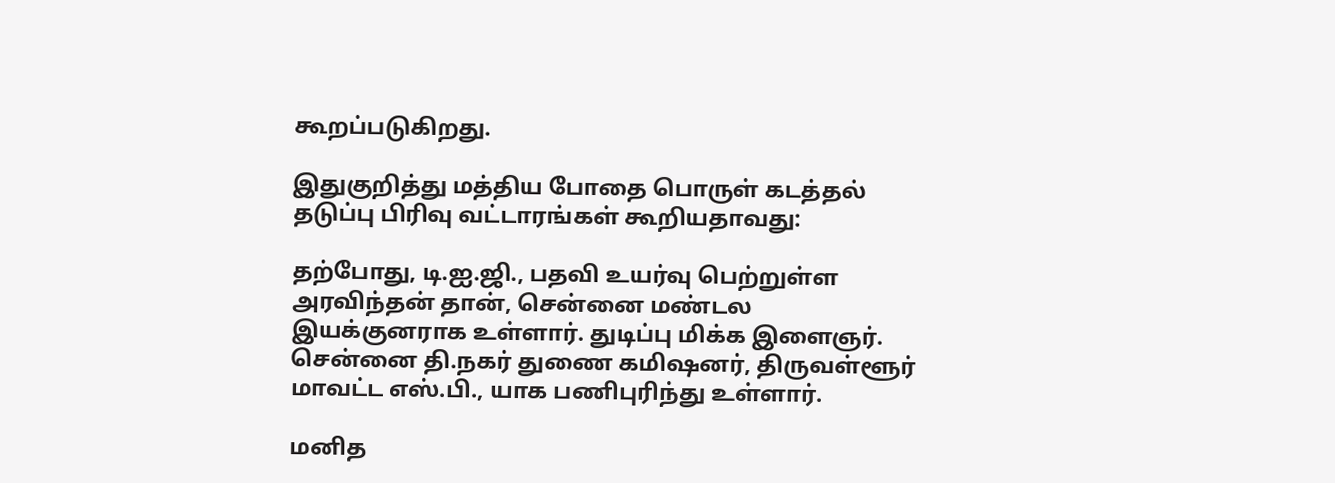கூறப்படுகிறது.

இதுகுறித்து மத்திய போதை பொருள் கடத்தல் தடுப்பு பிரிவு வட்டாரங்கள் கூறியதாவது:

தற்போது, டி.ஐ.ஜி., பதவி உயர்வு பெற்றுள்ள அரவிந்தன் தான், சென்னை மண்டல இயக்குனராக உள்ளார். துடிப்பு மிக்க இளைஞர். சென்னை தி.நகர் துணை கமிஷனர், திருவள்ளூர் மாவட்ட எஸ்.பி., யாக பணிபுரிந்து உள்ளார்.

மனித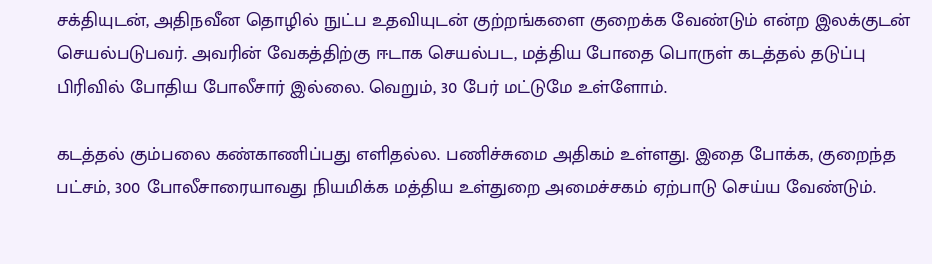சக்தியுடன், அதிநவீன தொழில் நுட்ப உதவியுடன் குற்றங்களை குறைக்க வேண்டும் என்ற இலக்குடன் செயல்படுபவர். அவரின் வேகத்திற்கு ஈடாக செயல்பட, மத்திய போதை பொருள் கடத்தல் தடுப்பு பிரிவில் போதிய போலீசார் இல்லை. வெறும், 30 பேர் மட்டுமே உள்ளோம்.

கடத்தல் கும்பலை கண்காணிப்பது எளிதல்ல. பணிச்சுமை அதிகம் உள்ளது. இதை போக்க, குறைந்த பட்சம், 300 போலீசாரையாவது நியமிக்க மத்திய உள்துறை அமைச்சகம் ஏற்பாடு செய்ய வேண்டும்.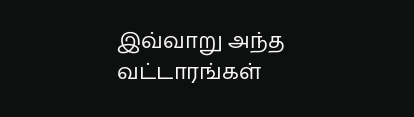இவ்வாறு அந்த வட்டாரங்கள்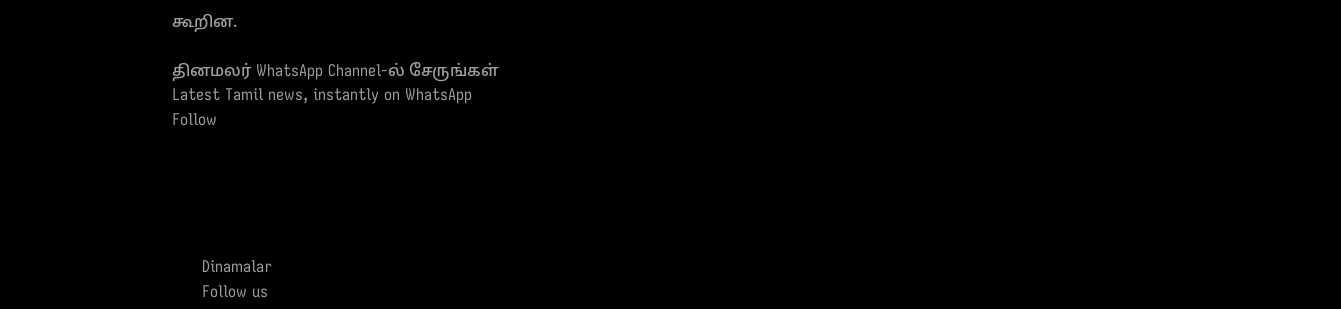கூறின.

தினமலர் WhatsApp Channel-ல் சேருங்கள்
Latest Tamil news, instantly on WhatsApp
Follow





      Dinamalar
      Follow us